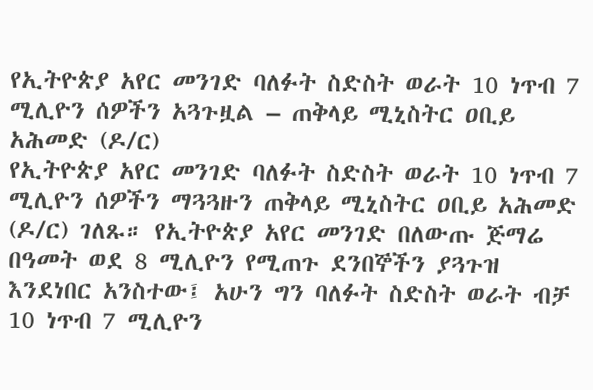የኢትዮጵያ አየር መንገድ ባለፉት ስድስት ወራት 10 ነጥብ 7 ሚሊዮን ሰዎችን አጓጉዟል – ጠቅላይ ሚኒስትር ዐቢይ አሕመድ (ዶ/ር)
የኢትዮጵያ አየር መንገድ ባለፉት ስድስት ወራት 10 ነጥብ 7 ሚሊዮን ሰዎችን ማጓጓዙን ጠቅላይ ሚኒስትር ዐቢይ አሕመድ (ዶ/ር) ገለጹ። የኢትዮጵያ አየር መንገድ በለውጡ ጅማሬ በዓመት ወደ 8 ሚሊዮን የሚጠጉ ደንበኞችን ያጓጉዝ እንደነበር አንስተው፤ አሁን ግን ባለፉት ስድስት ወራት ብቻ 10 ነጥብ 7 ሚሊዮን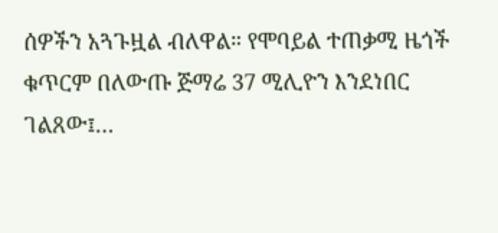ሰዎችን አጓጉዟል ብለዋል። የሞባይል ተጠቃሚ ዜጎች ቁጥርም በለውጡ ጅማሬ 37 ሚሊዮን እንደነበር ገልጸው፤…